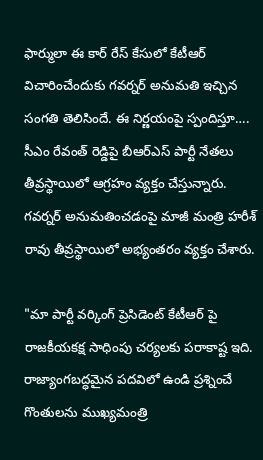ఫార్ములా ఈ కార్ రేస్ కేసులో కేటీఆర్ విచారించేందుకు గవర్నర్ అనుమతి ఇచ్చిన సంగతి తెలిసిందే. ఈ నిర్ణయంపై స్పందిస్తూ…. సీఎం రేవంత్ రెడ్డిపై బీఆర్ఎస్ పార్టీ నేతలు తీవ్రస్థాయిలో ఆగ్రహం వ్యక్తం చేస్తున్నారు. గవర్నర్ అనుమతించడంపై మాజీ మంత్రి హరీశ్ రావు తీవ్రస్థాయిలో అభ్యంతరం వ్యక్తం చేశారు.

"మా పార్టీ వర్కింగ్ ప్రెసిడెంట్ కేటీఆర్ పై రాజకీయకక్ష సాధింపు చర్యలకు పరాకాష్ట ఇది. రాజ్యాంగబద్ధమైన పదవిలో ఉండి ప్రశ్నించే గొంతులను ముఖ్యమంత్రి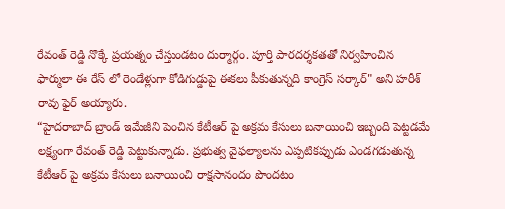రేవంత్ రెడ్డి నొక్కే ప్రయత్నం చేస్తుండటం దుర్మార్గం. పూర్తి పారదర్శకతతో నిర్వహించిన ఫార్ములా ఈ రేస్ లో రెండేళ్లుగా కోడిగుడ్డుపై ఈకలు పీకుతున్నది కాంగ్రెస్ సర్కార్" అని హరీశ్ రావు ఫైర్ అయ్యారు.
“హైదరాబాద్ బ్రాండ్ ఇమేజీని పెంచిన కేటీఆర్ పై అక్రమ కేసులు బనాయించి ఇబ్బంది పెట్టడమే లక్ష్యంగా రేవంత్ రెడ్డి పెట్టుకున్నాడు. ప్రభుత్వ వైఫల్యాలను ఎప్పటికప్పుడు ఎండగడుతున్న కేటీఆర్ పై అక్రమ కేసులు బనాయించి రాక్షసానందం పొందటం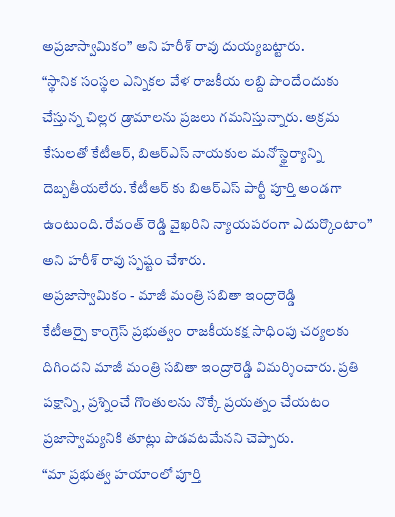అప్రజాస్వామికం” అని హరీశ్ రావు దుయ్యబట్టారు.
“స్థానిక సంస్థల ఎన్నికల వేళ రాజకీయ లబ్ది పొందేందుకు చేస్తున్న చిల్లర డ్రామాలను ప్రజలు గమనిస్తున్నారు. అక్రమ కేసులతో కేటీఆర్, బిఆర్ఎస్ నాయకుల మనోస్థైర్యాన్ని దెబ్బతీయలేరు. కేటీఆర్ కు బిఆర్ఎస్ పార్టీ పూర్తి అండగా ఉంటుంది. రేవంత్ రెడ్డి వైఖరిని న్యాయపరంగా ఎదుర్కొంటాం” అని హరీశ్ రావు స్పష్టం చేశారు.
అప్రజాస్వామికం - మాజీ మంత్రి సబితా ఇంద్రారెడ్డి
కేటీఆర్పై కాంగ్రెస్ ప్రభుత్వం రాజకీయకక్ష సాధింపు చర్యలకు దిగిందని మాజీ మంత్రి సబితా ఇంద్రారెడ్డి విమర్శించారు. ప్రతి పక్షాన్ని, ప్రశ్నించే గొంతులను నొక్కే ప్రయత్నం చేయటం ప్రజాస్వామ్యనికి తూట్లు పొడవటమేనని చెప్పారు.
“మా ప్రభుత్వ హయాంలో పూర్తి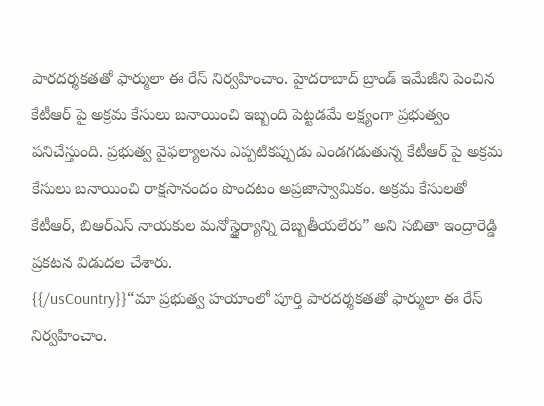పారదర్శకతతో ఫార్ములా ఈ రేస్ నిర్వహించాం. హైదరాబాద్ బ్రాండ్ ఇమేజీని పెంచిన కేటీఆర్ పై అక్రమ కేసులు బనాయించి ఇబ్బంది పెట్టడమే లక్ష్యంగా ప్రభుత్వం పనిచేస్తుంది. ప్రభుత్వ వైఫల్యాలను ఎప్పటికప్పుడు ఎండగడుతున్న కేటీఆర్ పై అక్రమ కేసులు బనాయించి రాక్షసానందం పొందటం అప్రజాస్వామికం. అక్రమ కేసులతో కేటీఆర్, బిఆర్ఎస్ నాయకుల మనోస్థైర్యాన్ని దెబ్బతీయలేరు” అని సబితా ఇంద్రారెడ్డి ప్రకటన విడుదల చేశారు.
{{/usCountry}}“మా ప్రభుత్వ హయాంలో పూర్తి పారదర్శకతతో ఫార్ములా ఈ రేస్ నిర్వహించాం.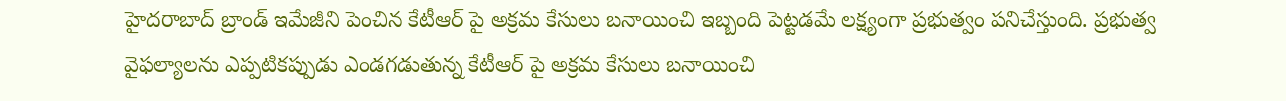హైదరాబాద్ బ్రాండ్ ఇమేజీని పెంచిన కేటీఆర్ పై అక్రమ కేసులు బనాయించి ఇబ్బంది పెట్టడమే లక్ష్యంగా ప్రభుత్వం పనిచేస్తుంది. ప్రభుత్వ వైఫల్యాలను ఎప్పటికప్పుడు ఎండగడుతున్న కేటీఆర్ పై అక్రమ కేసులు బనాయించి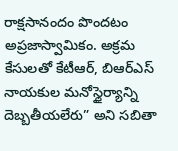రాక్షసానందం పొందటం అప్రజాస్వామికం. అక్రమ కేసులతో కేటీఆర్, బిఆర్ఎస్ నాయకుల మనోస్థైర్యాన్ని దెబ్బతీయలేరు” అని సబితా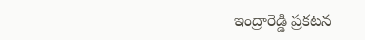ఇంద్రారెడ్డి ప్రకటన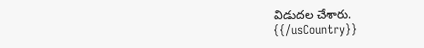విడుదల చేశారు.
{{/usCountry}}